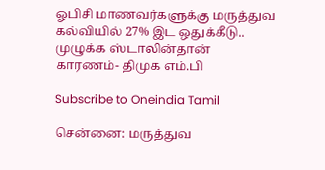ஓபிசி மாணவர்களுக்கு மருத்துவ கல்வியில் 27% இட ஒதுக்கீடு.. முழுக்க ஸ்டாலின்தான் காரணம்- திமுக எம்.பி

Subscribe to Oneindia Tamil

சென்னை: மருத்துவ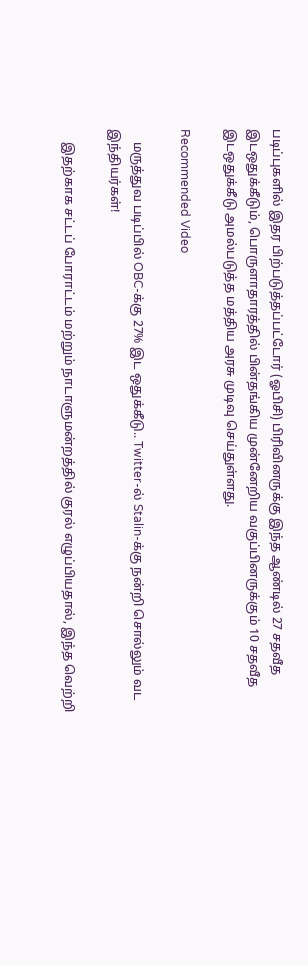படிப்புகளில் இதர பிற்படுத்தப்பட்டோர் (ஓபிசி) பிரிவினருக்கு இந்த ஆண்டில் 27 சதவீத இடஒதுக்கீடும், பொருளாதாரத்தில் பின்தங்கிய முன்னேறிய வகுப்பினருக்கும் 10 சதவீத இடஒதுக்கீடு அமல்படுத்த மத்திய அரசு முடிவு செய்துள்ளது.

Recommended Video

    மருத்துவ படிப்பில் OBC-க்கு 27% இட ஒதுக்கீடு.. Twitter-ல் Stalin-க்கு நன்றி சொல்லும் வட இந்தியர்கள்!

    இதற்காக சட்டப் போராட்டம் மற்றும் நாடாளுமன்றத்தில் குரல் எழுப்பியதால், இந்த வெற்றி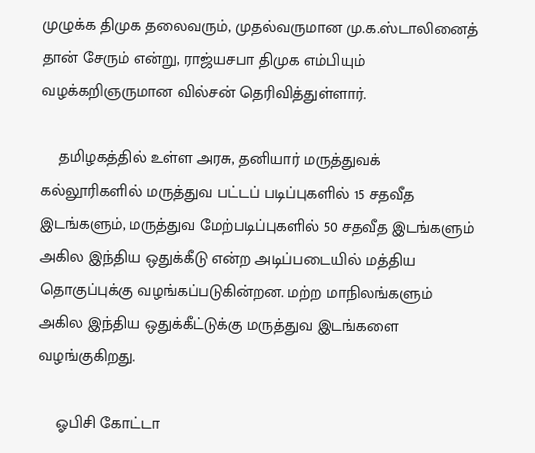முழுக்க திமுக தலைவரும், முதல்வருமான மு.க.ஸ்டாலினைத் தான் சேரும் என்று, ராஜ்யசபா திமுக எம்பியும் வழக்கறிஞருமான வில்சன் தெரிவித்துள்ளார்.

    தமிழகத்தில் உள்ள அரசு, தனியார் மருத்துவக் கல்லூரிகளில் மருத்துவ பட்டப் படிப்புகளில் 15 சதவீத இடங்களும், மருத்துவ மேற்படிப்புகளில் 50 சதவீத இடங்களும் அகில இந்திய ஒதுக்கீடு என்ற அடிப்படையில் மத்திய தொகுப்புக்கு வழங்கப்படுகின்றன. மற்ற மாநிலங்களும் அகில இந்திய ஒதுக்கீட்டுக்கு மருத்துவ இடங்களை வழங்குகிறது.

    ஓபிசி கோட்டா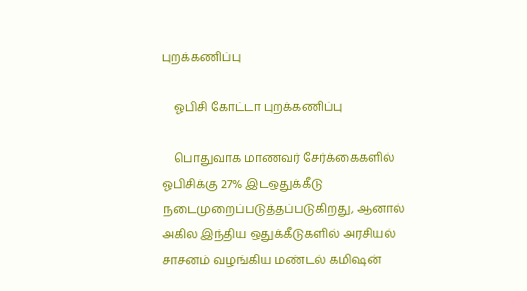புறக்கணிப்பு

    ஓபிசி கோட்டா புறக்கணிப்பு

    பொதுவாக மாணவர் சேர்க்கைகளில் ஓபிசிக்கு 27% இடஒதுக்கீடு நடைமுறைப்படுத்தப்படுகிறது, ஆனால் அகில இந்திய ஒதுக்கீடுகளில் அரசியல் சாசனம் வழங்கிய மண்டல் கமிஷன்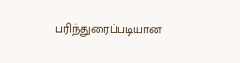பரிந்துரைப்படியான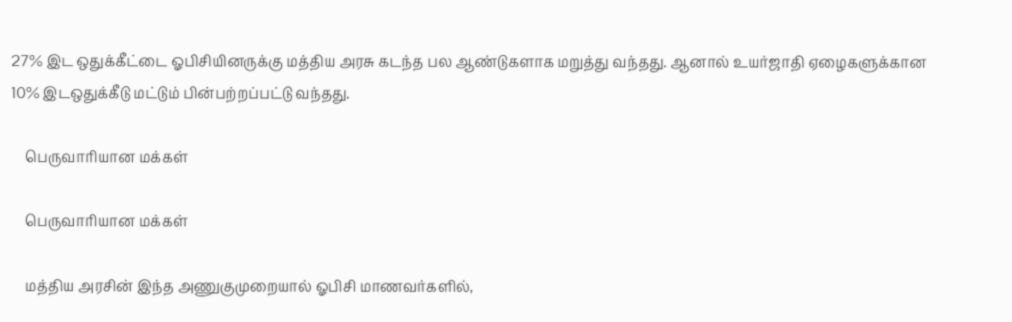27% இட ஒதுக்கீட்டை ஓபிசியினருக்கு மத்திய அரசு கடந்த பல ஆண்டுகளாக மறுத்து வந்தது. ஆனால் உயர்ஜாதி ஏழைகளுக்கான 10% இடஒதுக்கீடு மட்டும் பின்பற்றப்பட்டு வந்தது.

    பெருவாரியான மக்கள்

    பெருவாரியான மக்கள்

    மத்திய அரசின் இந்த அணுகுமுறையால் ஓபிசி மாணவர்களில்,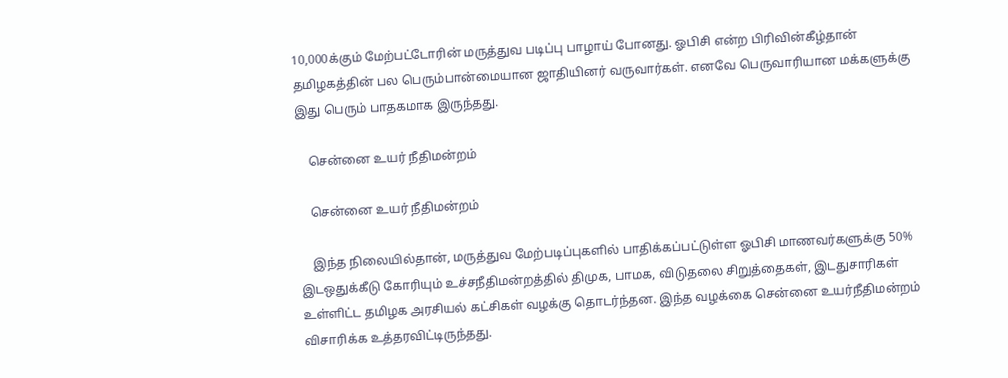10,000க்கும் மேற்பட்டோரின் மருத்துவ படிப்பு பாழாய் போனது. ஓபிசி என்ற பிரிவின்கீழ்தான் தமிழகத்தின் பல பெரும்பான்மையான ஜாதியினர் வருவார்கள். எனவே பெருவாரியான மக்களுக்கு இது பெரும் பாதகமாக இருந்தது.

    சென்னை உயர் நீதிமன்றம்

    சென்னை உயர் நீதிமன்றம்

    இந்த நிலையில்தான், மருத்துவ மேற்படிப்புகளில் பாதிக்கப்பட்டுள்ள ஓபிசி மாணவர்களுக்கு 50% இடஒதுக்கீடு கோரியும் உச்சநீதிமன்றத்தில் திமுக, பாமக, விடுதலை சிறுத்தைகள், இடதுசாரிகள் உள்ளிட்ட தமிழக அரசியல் கட்சிகள் வழக்கு தொடர்ந்தன. இந்த வழக்கை சென்னை உயர்நீதிமன்றம் விசாரிக்க உத்தரவிட்டிருந்தது.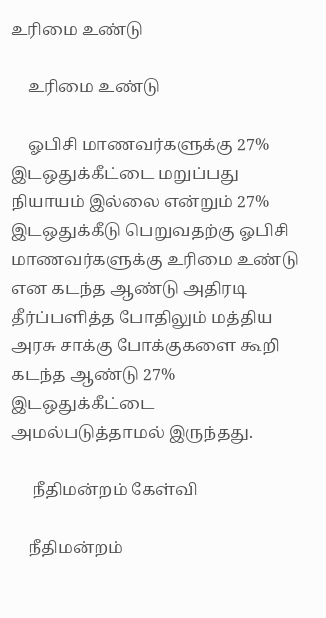உரிமை உண்டு

    உரிமை உண்டு

    ஓபிசி மாணவர்களுக்கு 27% இடஒதுக்கீட்டை மறுப்பது நியாயம் இல்லை என்றும் 27% இடஒதுக்கீடு பெறுவதற்கு ஓபிசி மாணவர்களுக்கு உரிமை உண்டு என கடந்த ஆண்டு அதிரடி தீர்ப்பளித்த போதிலும் மத்திய அரசு சாக்கு போக்குகளை கூறி கடந்த ஆண்டு 27% இடஒதுக்கீட்டை அமல்படுத்தாமல் இருந்தது.

     நீதிமன்றம் கேள்வி

    நீதிமன்றம்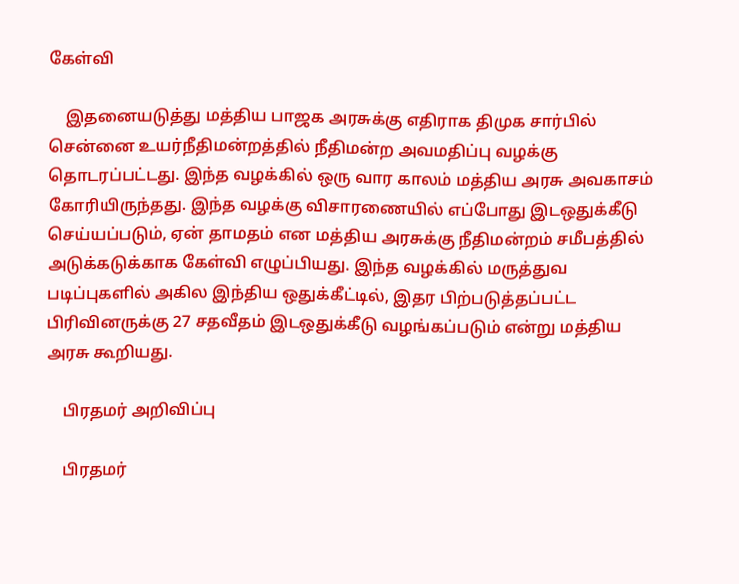கேள்வி

    இதனையடுத்து மத்திய பாஜக அரசுக்கு எதிராக திமுக சார்பில் சென்னை உயர்நீதிமன்றத்தில் நீதிமன்ற அவமதிப்பு வழக்கு தொடரப்பட்டது. இந்த வழக்கில் ஒரு வார காலம் மத்திய அரசு அவகாசம் கோரியிருந்தது. இந்த வழக்கு விசாரணையில் எப்போது இடஒதுக்கீடு செய்யப்படும், ஏன் தாமதம் என மத்திய அரசுக்கு நீதிமன்றம் சமீபத்தில் அடுக்கடுக்காக கேள்வி எழுப்பியது. இந்த வழக்கில் மருத்துவ படிப்புகளில் அகில இந்திய ஒதுக்கீட்டில், இதர பிற்படுத்தப்பட்ட பிரிவினருக்கு 27 சதவீதம் இடஒதுக்கீடு வழங்கப்படும் என்று மத்திய அரசு கூறியது.

    பிரதமர் அறிவிப்பு

    பிரதமர்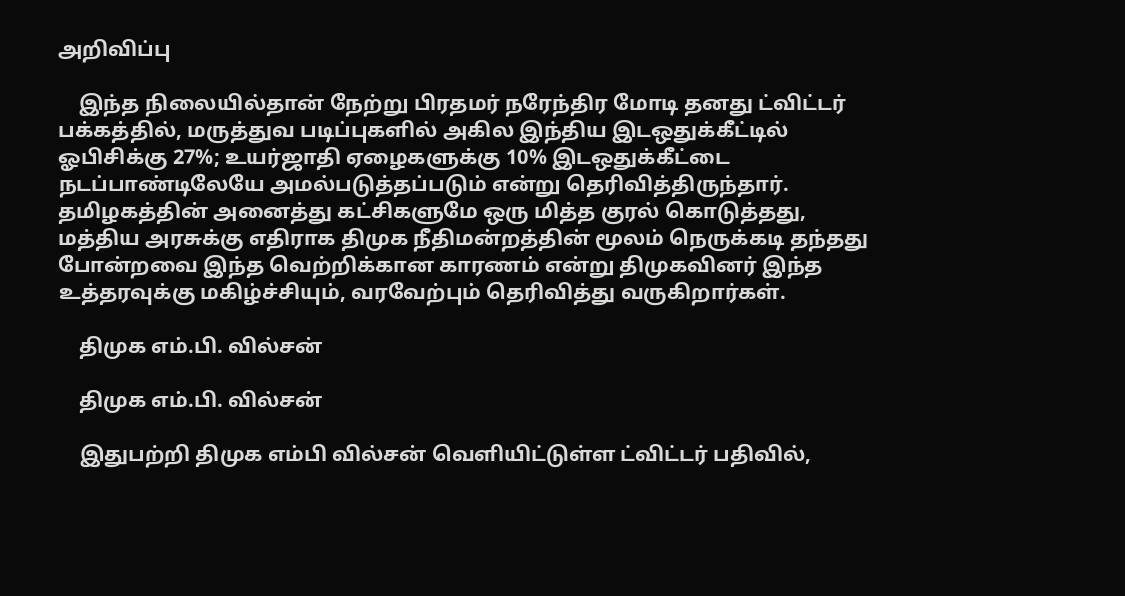அறிவிப்பு

    இந்த நிலையில்தான் நேற்று பிரதமர் நரேந்திர மோடி தனது ட்விட்டர் பக்கத்தில், மருத்துவ படிப்புகளில் அகில இந்திய இடஒதுக்கீட்டில் ஓபிசிக்கு 27%; உயர்ஜாதி ஏழைகளுக்கு 10% இடஒதுக்கீட்டை நடப்பாண்டிலேயே அமல்படுத்தப்படும் என்று தெரிவித்திருந்தார். தமிழகத்தின் அனைத்து கட்சிகளுமே ஒரு மித்த குரல் கொடுத்தது, மத்திய அரசுக்கு எதிராக திமுக நீதிமன்றத்தின் மூலம் நெருக்கடி தந்தது போன்றவை இந்த வெற்றிக்கான காரணம் என்று திமுகவினர் இந்த உத்தரவுக்கு மகிழ்ச்சியும், வரவேற்பும் தெரிவித்து வருகிறார்கள்.

    திமுக எம்.பி. வில்சன்

    திமுக எம்.பி. வில்சன்

    இதுபற்றி திமுக எம்பி வில்சன் வெளியிட்டுள்ள ட்விட்டர் பதிவில்,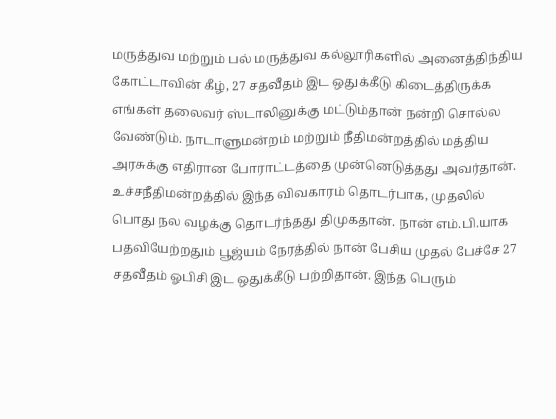மருத்துவ மற்றும் பல் மருத்துவ கல்லூரிகளில் அனைத்திந்திய கோட்டாவின் கீழ், 27 சதவீதம் இட ஒதுக்கீடு கிடைத்திருக்க எங்கள் தலைவர் ஸ்டாலினுக்கு மட்டும்தான் நன்றி சொல்ல வேண்டும். நாடாளுமன்றம் மற்றும் நீதிமன்றத்தில் மத்திய அரசுக்கு எதிரான போராட்டத்தை முன்னெடுத்தது அவர்தான். உச்சநீதிமன்றத்தில் இந்த விவகாரம் தொடர்பாக, முதலில் பொது நல வழக்கு தொடர்ந்தது திமுகதான். நான் எம்.பி.யாக பதவியேற்றதும் பூஜ்யம் நேரத்தில் நான் பேசிய முதல் பேச்சே 27 சதவீதம் ஓபிசி இட ஒதுக்கீடு பற்றிதான். இந்த பெரும்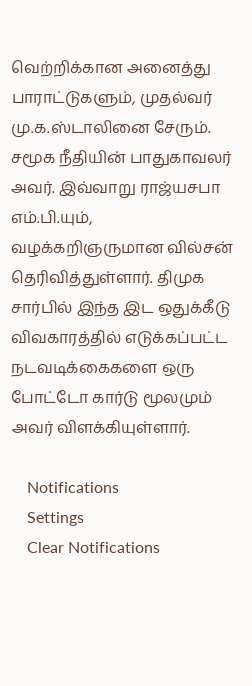வெற்றிக்கான அனைத்து பாராட்டுகளும், முதல்வர் மு.க.ஸ்டாலினை சேரும். சமூக நீதியின் பாதுகாவலர் அவர். இவ்வாறு ராஜ்யசபா எம்.பி.யும், வழக்கறிஞருமான வில்சன் தெரிவித்துள்ளார். திமுக சார்பில் இந்த இட ஒதுக்கீடு விவகாரத்தில் எடுக்கப்பட்ட நடவடிக்கைகளை ஒரு போட்டோ கார்டு மூலமும் அவர் விளக்கியுள்ளார்.

    Notifications
    Settings
    Clear Notifications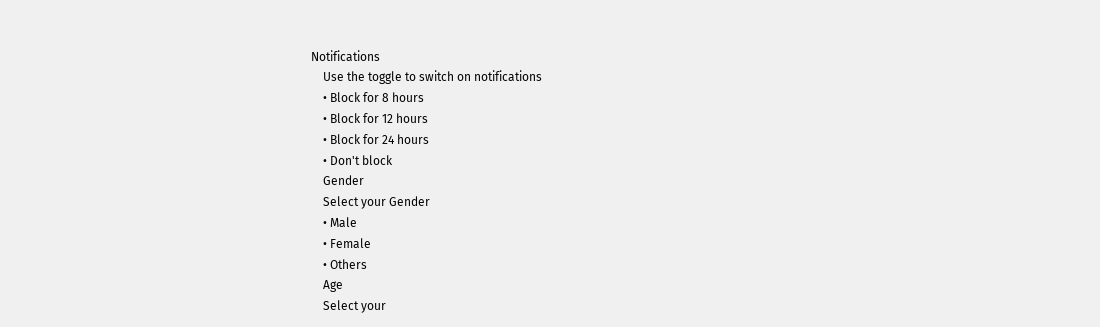Notifications
    Use the toggle to switch on notifications
    • Block for 8 hours
    • Block for 12 hours
    • Block for 24 hours
    • Don't block
    Gender
    Select your Gender
    • Male
    • Female
    • Others
    Age
    Select your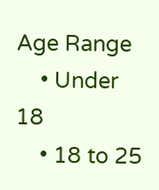Age Range
    • Under 18
    • 18 to 25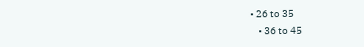• 26 to 35
    • 36 to 45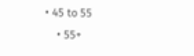• 45 to 55
    • 55+